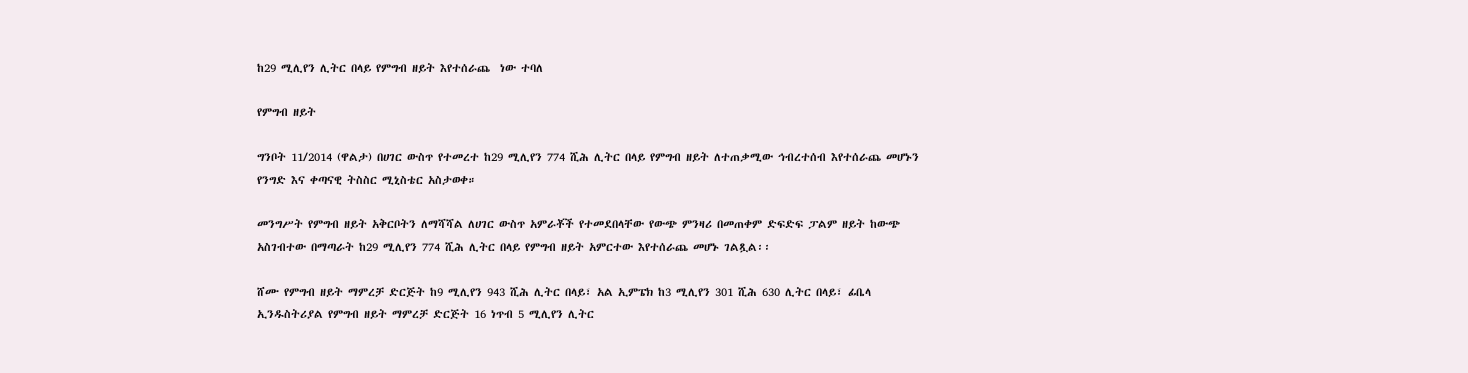ከ29 ሚሊየን ሊትር በላይ የምግብ ዘይት እየተሰራጨ  ነው ተባለ

የምግብ ዘይት

ግንቦት 11/2014 (ዋልታ) በሀገር ውስጥ የተመረተ ከ29 ሚሊየን 774 ሺሕ ሊትር በላይ የምግብ ዘይት ለተጠቃሚው ኅብረተሰብ እየተሰራጨ መሆኑን የንግድ እና ቀጣናዊ ትስስር ሚኒስቴር አስታወቀ።

መንግሥት የምግብ ዘይት አቅርቦትን ለማሻሻል ለሀገር ውስጥ አምራቾች የተመደበላቸው የውጭ ምንዛሪ በመጠቀም ድፍድፍ ፓልም ዘይት ከውጭ አስገብተው በማጣራት ከ29 ሚሊየን 774 ሺሕ ሊትር በላይ የምግብ ዘይት አምርተው እየተሰራጨ መሆኑ ገልጿል፡፡

ሸሙ የምግብ ዘይት ማምረቻ ድርጅት ከ9 ሚሊየን 943 ሺሕ ሊትር በላይ፣ አል ኢምፔክ ከ3 ሚሊየን 301 ሺሕ 630 ሊትር በላይ፣ ፊቤላ ኢንዱስትሪያል የምግብ ዘይት ማምረቻ ድርጅት 16 ነጥብ 5 ሚሊየን ሊትር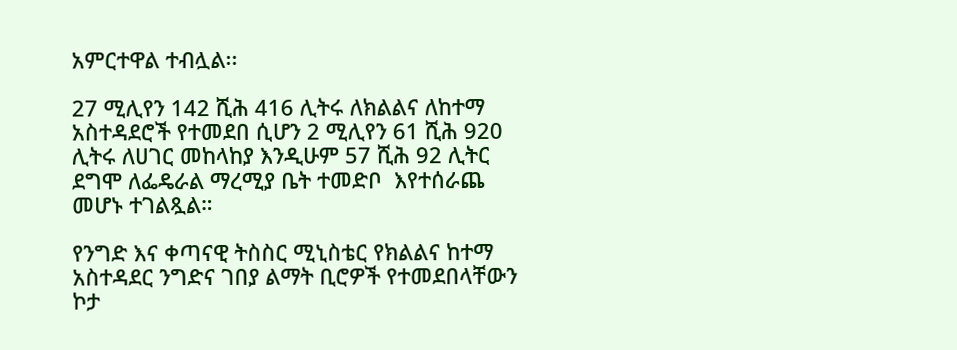አምርተዋል ተብሏል፡፡

27 ሚሊየን 142 ሺሕ 416 ሊትሩ ለክልልና ለከተማ አስተዳደሮች የተመደበ ሲሆን 2 ሚሊየን 61 ሺሕ 920 ሊትሩ ለሀገር መከላከያ እንዲሁም 57 ሺሕ 92 ሊትር ደግሞ ለፌዴራል ማረሚያ ቤት ተመድቦ  እየተሰራጨ መሆኑ ተገልጿል።

የንግድ እና ቀጣናዊ ትስስር ሚኒስቴር የክልልና ከተማ አስተዳደር ንግድና ገበያ ልማት ቢሮዎች የተመደበላቸውን ኮታ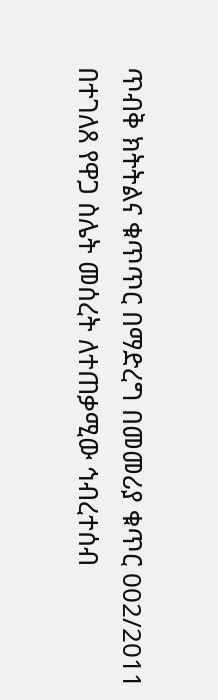ጥብቅ ክትትልና ቁጥጥር በማድረግ በመመሪያ ቁጥር 002/2011 በተገለጸ የዋጋ ስሌት መሰረት ለተጠቃሚው ኅብረተሰብ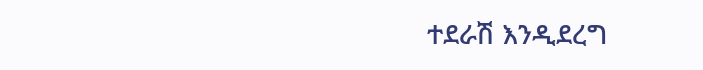ተደራሽ እንዲደረግ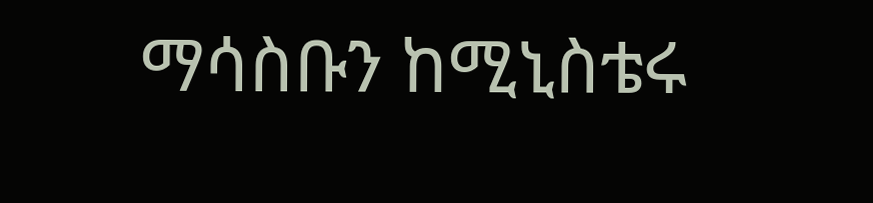ማሳስቡን ከሚኒስቴሩ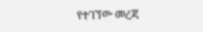የተገኘው መረጃ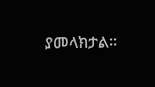ያመላክታል፡፡